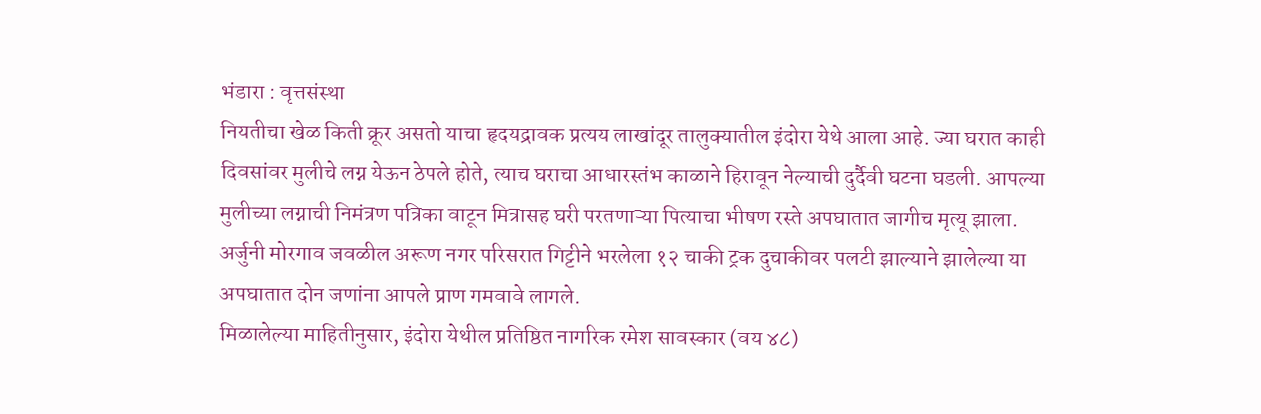भंडारा : वृत्तसंस्था
नियतीचा खेळ किती क्रूर असतो याचा हृदयद्रावक प्रत्यय लाखांदूर तालुक्यातील इंदोरा येथे आला आहे. ज्या घरात काही दिवसांवर मुलीचे लग्न येऊन ठेपले होते, त्याच घराचा आधारस्तंभ काळाने हिरावून नेल्याची दुर्दैवी घटना घडली. आपल्या मुलीच्या लग्नाची निमंत्रण पत्रिका वाटून मित्रासह घरी परतणाऱ्या पित्याचा भीषण रस्ते अपघातात जागीच मृत्यू झाला. अर्जुनी मोरगाव जवळील अरूण नगर परिसरात गिट्टीने भरलेला १२ चाकी ट्रक दुचाकीवर पलटी झाल्याने झालेल्या या अपघातात दोन जणांना आपले प्राण गमवावे लागले.
मिळालेल्या माहितीनुसार, इंदोरा येथील प्रतिष्ठित नागरिक रमेश सावस्कार (वय ४८)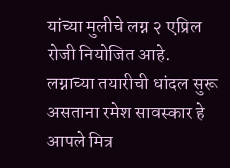यांच्या मुलीचे लग्न २ एप्रिल रोजी नियोजित आहे. लग्नाच्या तयारीची धांदल सुरू असताना रमेश सावस्कार हे आपले मित्र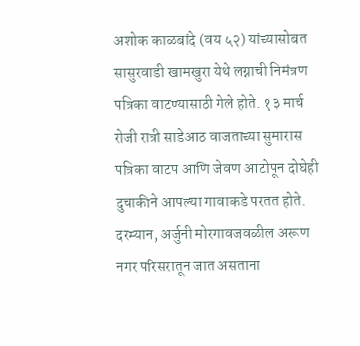अशोक काळबांदे (वय ५२) यांच्यासोबत सासुरवाडी खामखुरा येथे लग्नाची निमंत्रण पत्रिका वाटण्यासाठी गेले होते. १३ मार्च रोजी रात्री साडेआठ वाजताच्या सुमारास पत्रिका वाटप आणि जेवण आटोपून दोघेही दुचाकीने आपल्या गावाकडे परतत होते.
दरम्यान, अर्जुनी मोरगावजवळील अरूण नगर परिसरातून जात असताना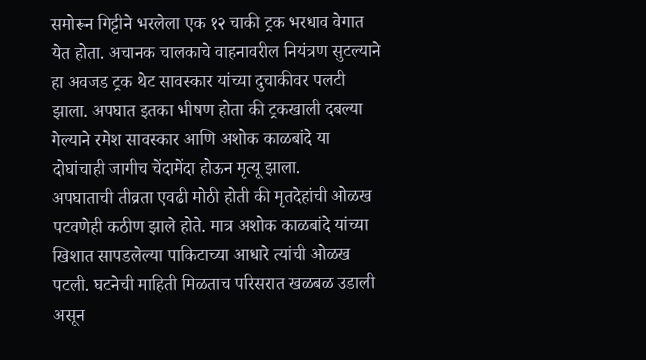समोरून गिट्टीने भरलेला एक १२ चाकी ट्रक भरधाव वेगात येत होता. अचानक चालकाचे वाहनावरील नियंत्रण सुटल्याने हा अवजड ट्रक थेट सावस्कार यांच्या दुचाकीवर पलटी झाला. अपघात इतका भीषण होता की ट्रकखाली दबल्या गेल्याने रमेश सावस्कार आणि अशोक काळबांदे या दोघांचाही जागीच चेंदामेंदा होऊन मृत्यू झाला.
अपघाताची तीव्रता एवढी मोठी होती की मृतदेहांची ओळख पटवणेही कठीण झाले होते. मात्र अशोक काळबांदे यांच्या खिशात सापडलेल्या पाकिटाच्या आधारे त्यांची ओळख पटली. घटनेची माहिती मिळताच परिसरात खळबळ उडाली असून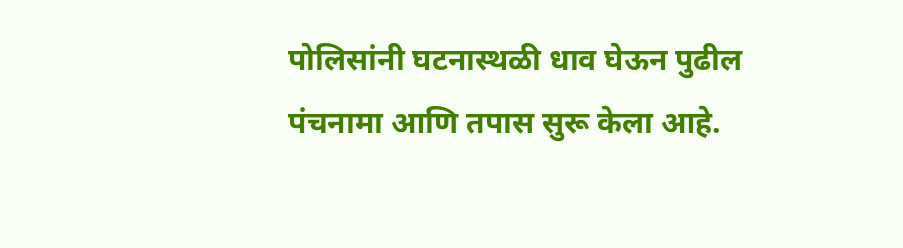पोलिसांनी घटनास्थळी धाव घेऊन पुढील पंचनामा आणि तपास सुरू केला आहे.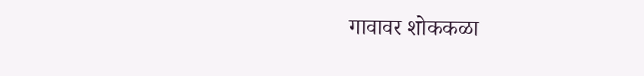गावावर शोककळा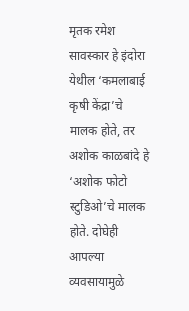मृतक रमेश सावस्कार हे इंदोरा येथील ‘कमलाबाई कृषी केंद्रा’चे मालक होते, तर अशोक काळबांदे हे ‘अशोक फोटो स्टुडिओ’चे मालक होते. दोघेही आपल्या व्यवसायामुळे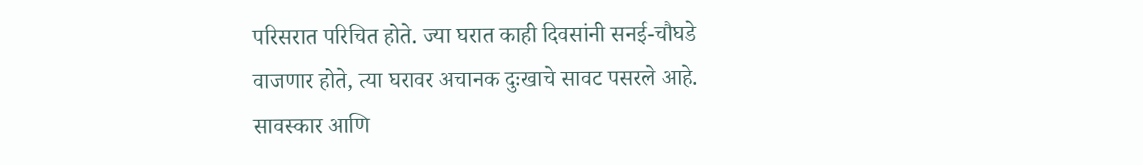परिसरात परिचित होते. ज्या घरात काही दिवसांनी सनई-चौघडे वाजणार होते, त्या घरावर अचानक दुःखाचे सावट पसरले आहे. सावस्कार आणि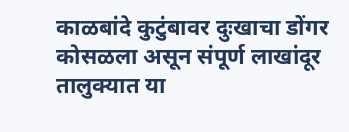काळबांदे कुटुंबावर दुःखाचा डोंगर कोसळला असून संपूर्ण लाखांदूर तालुक्यात या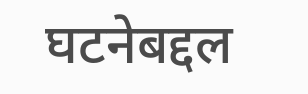घटनेबद्दल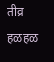तीव्र हळहळ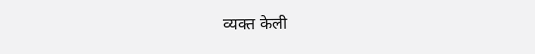व्यक्त केली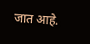जात आहे.